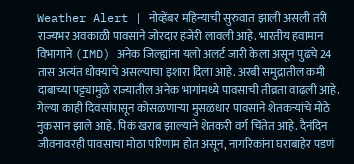Weather Alert | नोव्हेंबर महिन्याची सुरुवात झाली असली तरी राज्यभर अवकाळी पावसाने जोरदार हजेरी लावली आहे. भारतीय हवामान विभागाने (IMD) अनेक जिल्ह्यांना यलो अलर्ट जारी केला असून पुढचे 24 तास अत्यंत धोक्याचे असल्याचा इशारा दिला आहे. अरबी समुद्रातील कमी दाबाच्या पट्ट्यामुळे राज्यातील अनेक भागांमध्ये पावसाची तीव्रता वाढली आहे.
गेल्या काही दिवसांपासून कोसळणाऱ्या मुसळधार पावसाने शेतकऱ्यांचे मोठे नुकसान झाले आहे. पिकं खराब झाल्याने शेतकरी वर्ग चिंतेत आहे. दैनंदिन जीवनावरही पावसाचा मोठा परिणाम होत असून, नागरिकांना घराबाहेर पडणं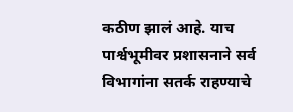कठीण झालं आहे. याच पार्श्वभूमीवर प्रशासनाने सर्व विभागांना सतर्क राहण्याचे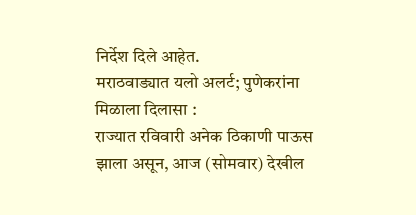निर्देश दिले आहेत.
मराठवाड्यात यलो अलर्ट; पुणेकरांना मिळाला दिलासा :
राज्यात रविवारी अनेक ठिकाणी पाऊस झाला असून, आज (सोमवार) देखील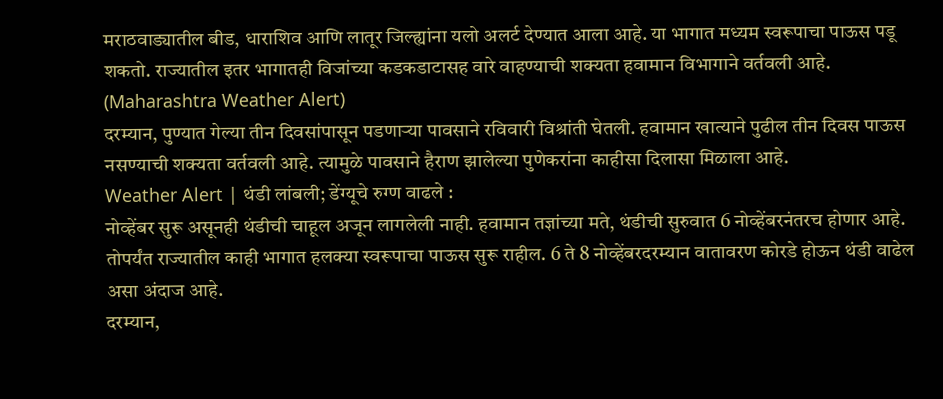मराठवाड्यातील बीड, धाराशिव आणि लातूर जिल्ह्यांना यलो अलर्ट देण्यात आला आहे. या भागात मध्यम स्वरूपाचा पाऊस पडू शकतो. राज्यातील इतर भागातही विजांच्या कडकडाटासह वारे वाहण्याची शक्यता हवामान विभागाने वर्तवली आहे. (Maharashtra Weather Alert)
दरम्यान, पुण्यात गेल्या तीन दिवसांपासून पडणाऱ्या पावसाने रविवारी विश्रांती घेतली. हवामान खात्याने पुढील तीन दिवस पाऊस नसण्याची शक्यता वर्तवली आहे. त्यामुळे पावसाने हैराण झालेल्या पुणेकरांना काहीसा दिलासा मिळाला आहे.
Weather Alert | थंडी लांबली; डेंग्यूचे रुग्ण वाढले :
नोव्हेंबर सुरू असूनही थंडीची चाहूल अजून लागलेली नाही. हवामान तज्ञांच्या मते, थंडीची सुरुवात 6 नोव्हेंबरनंतरच होणार आहे. तोपर्यंत राज्यातील काही भागात हलक्या स्वरूपाचा पाऊस सुरू राहील. 6 ते 8 नोव्हेंबरदरम्यान वातावरण कोरडे होऊन थंडी वाढेल असा अंदाज आहे.
दरम्यान,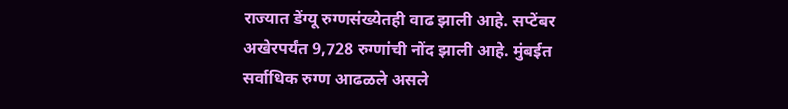राज्यात डेंग्यू रुग्णसंख्येतही वाढ झाली आहे. सप्टेंबर अखेरपर्यंत 9,728 रुग्णांची नोंद झाली आहे. मुंबईत सर्वाधिक रुग्ण आढळले असले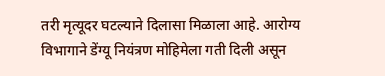तरी मृत्यूदर घटल्याने दिलासा मिळाला आहे. आरोग्य विभागाने डेंग्यू नियंत्रण मोहिमेला गती दिली असून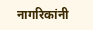नागरिकांनी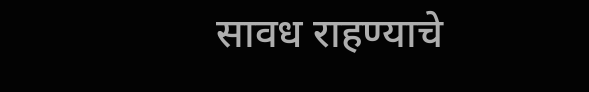सावध राहण्याचे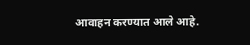आवाहन करण्यात आले आहे.